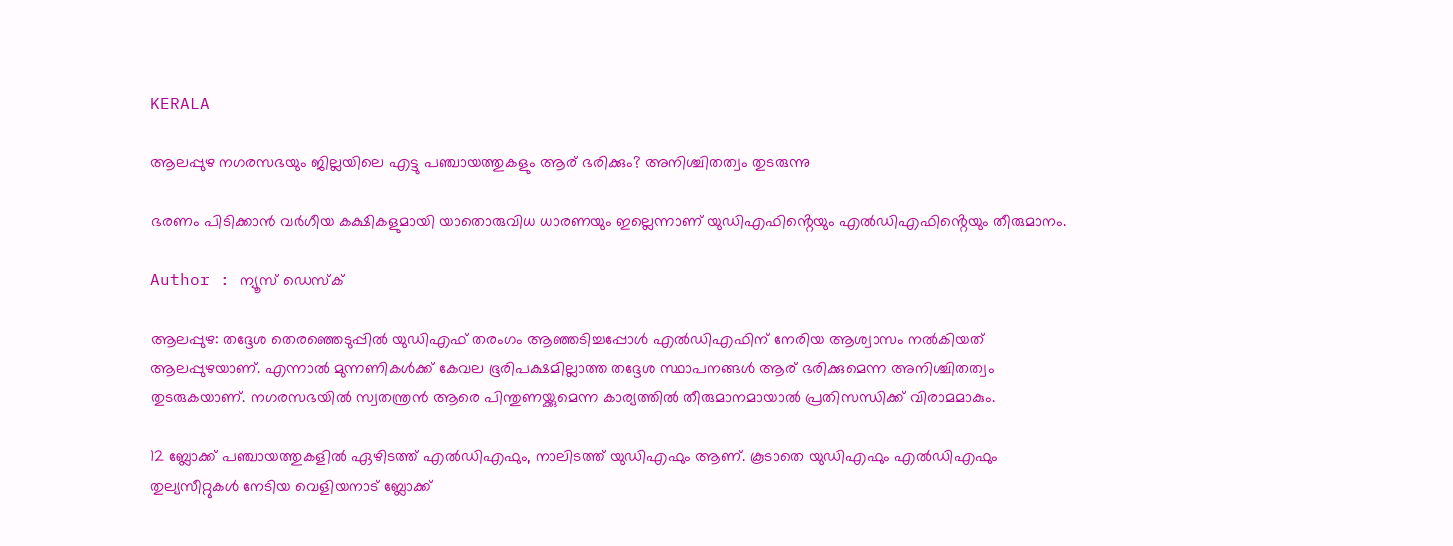KERALA

ആലപ്പുഴ നഗരസഭയും ജില്ലയിലെ എട്ടു പഞ്ചായത്തുകളും ആര് ഭരിക്കും? അനിശ്ചിതത്വം തുടരുന്നു

ഭരണം പിടിക്കാൻ വർഗീയ കക്ഷികളുമായി യാതൊരുവിധ ധാരണയും ഇല്ലെന്നാണ് യുഡിഎഫിൻ്റെയും എൽഡിഎഫിൻ്റെയും തീരുമാനം.

Author : ന്യൂസ് ഡെസ്ക്

ആലപ്പുഴ: തദ്ദേശ തെരഞ്ഞെടുപ്പിൽ യുഡിഎഫ് തരംഗം ആഞ്ഞടിച്ചപ്പോൾ എൽഡിഎഫിന് നേരിയ ആശ്വാസം നൽകിയത് ആലപ്പുഴയാണ്. എന്നാൽ മുന്നണികൾക്ക് കേവല ഭൂരിപക്ഷമില്ലാത്ത തദ്ദേശ സ്ഥാപനങ്ങൾ ആര് ഭരിക്കുമെന്ന അനിശ്ചിതത്വം തുടരുകയാണ്. നഗരസഭയിൽ സ്വതന്ത്രൻ ആരെ പിന്തുണയ്ക്കുമെന്ന കാര്യത്തിൽ തീരുമാനമായാൽ പ്രതിസന്ധിക്ക് വിരാമമാകും.

12 ബ്ലോക്ക് പഞ്ചായത്തുകളിൽ ഏഴിടത്ത് എൽഡിഎഫും, നാലിടത്ത് യുഡിഎഫും ആണ്. കൂടാതെ യുഡിഎഫും എൽഡിഎഫും തുല്യസീറ്റുകൾ നേടിയ വെളിയനാട് ബ്ലോക്ക്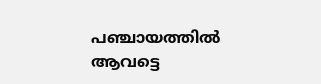പഞ്ചായത്തിൽ ആവട്ടെ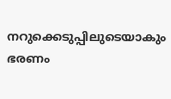നറുക്കെടുപ്പിലുടെയാകും ഭരണം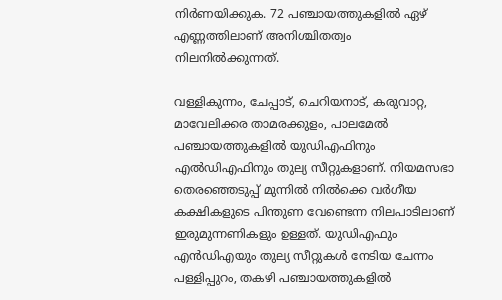നിർണയിക്കുക. 72 പഞ്ചായത്തുകളിൽ ഏഴ് എണ്ണത്തിലാണ് അനിശ്ചിതത്വം നിലനിൽക്കുന്നത്.

വള്ളികുന്നം, ചേപ്പാട്, ചെറിയനാട്, കരുവാറ്റ, മാവേലിക്കര താമരക്കുളം, പാലമേൽ പഞ്ചായത്തുകളിൽ യുഡിഎഫിനും എൽഡിഎഫിനും തുല്യ സീറ്റുകളാണ്. നിയമസഭാ തെരഞ്ഞെടുപ്പ് മുന്നിൽ നിൽക്കെ വ‍ർഗീയ കക്ഷികളുടെ പിന്തുണ വേണ്ടെന്ന നിലപാടിലാണ് ഇരുമുന്നണികളും ഉള്ളത്. യുഡിഎഫും എൻഡിഎയും തുല്യ സീറ്റുകൾ നേടിയ ചേന്നം പള്ളിപ്പുറം, തകഴി പഞ്ചായത്തുകളിൽ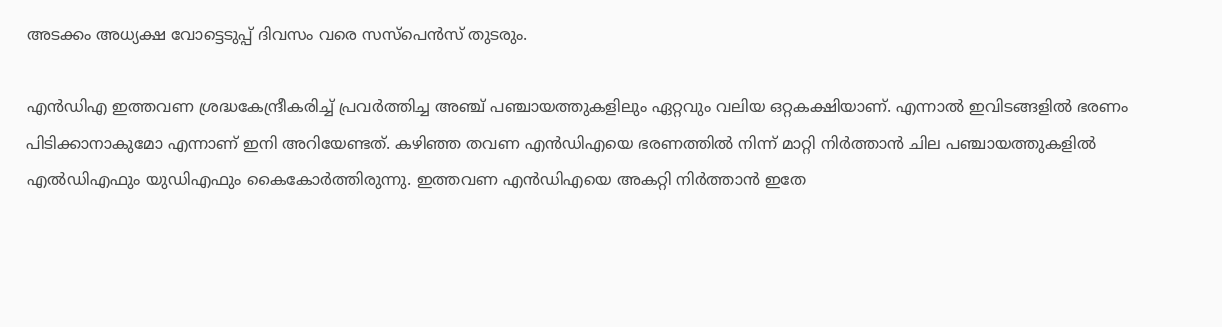അടക്കം അധ്യക്ഷ വോട്ടെടുപ്പ് ദിവസം വരെ സസ്പെൻസ് തുടരും.

എൻഡിഎ ഇത്തവണ ശ്രദ്ധകേന്ദ്രീകരിച്ച് പ്രവർത്തിച്ച അഞ്ച് പഞ്ചായത്തുകളിലും ഏറ്റവും വലിയ ഒറ്റകക്ഷിയാണ്. എന്നാൽ ഇവിടങ്ങളിൽ ഭരണം പിടിക്കാനാകുമോ എന്നാണ് ഇനി അറിയേണ്ടത്. കഴിഞ്ഞ തവണ എൻഡിഎയെ ഭരണത്തിൽ നിന്ന് മാറ്റി നിർത്താൻ ചില പഞ്ചായത്തുകളിൽ എൽഡിഎഫും യുഡിഎഫും കൈകോ‍‍ർ‍ത്തിരുന്നു. ഇത്തവണ എൻഡിഎയെ അകറ്റി നിർത്താൻ ഇതേ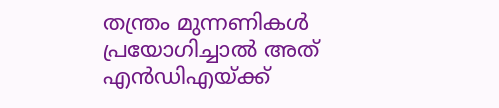തന്ത്രം മുന്നണികൾ പ്രയോഗിച്ചാൽ അത് എൻഡിഎയ്ക്ക്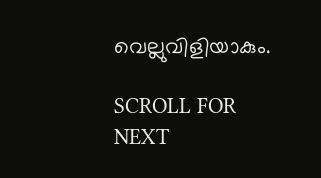വെല്ലുവിളിയാകും.

SCROLL FOR NEXT